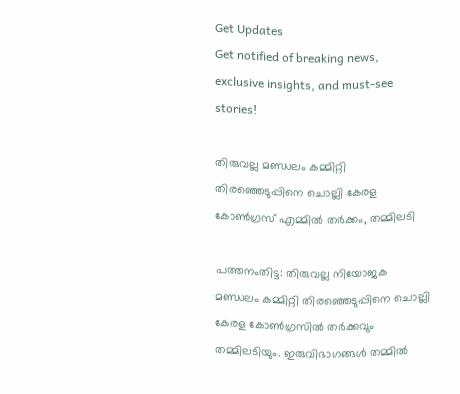Get Updates
Get notified of breaking news, exclusive insights, and must-see stories!

തിരുവല്ല മണ്ഡലം കമ്മിറ്റി തിരഞ്ഞെടുപ്പിനെ ചൊല്ലി കേരള കോണ്‍ഗ്രസ് എമ്മില്‍ തര്‍ക്കം, തമ്മിലടി

പത്തനംതിട്ട: തിരുവല്ല നിയോജക മണ്ഡലം കമ്മിറ്റി തിരഞ്ഞെടുപ്പിനെ ചൊല്ലി കേരള കോണ്‍ഗ്രസില്‍ തര്‍ക്കവും തമ്മിലടിയും. ഇരുവിഭാഗങ്ങള്‍ തമ്മില്‍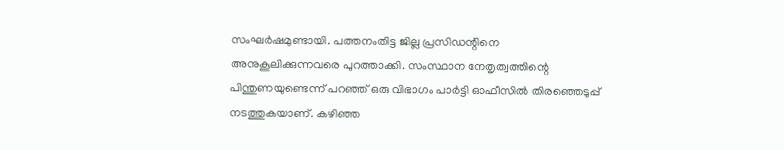സംഘര്‍ഷമുണ്ടായി. പത്തനംതിട്ട ജില്ല പ്രസിഡന്റിനെ അനുകൂലിക്കുന്നവരെ പുറത്താക്കി. സംസ്ഥാന നേതൃത്വത്തിന്റെ പിന്തുണയുണ്ടെന്ന് പറഞ്ഞ് ഒരു വിഭാഗം പാര്‍ട്ടി ഓഫീസില്‍ തിരഞ്ഞെടുപ്പ് നടത്തുകയാണ്. കഴിഞ്ഞ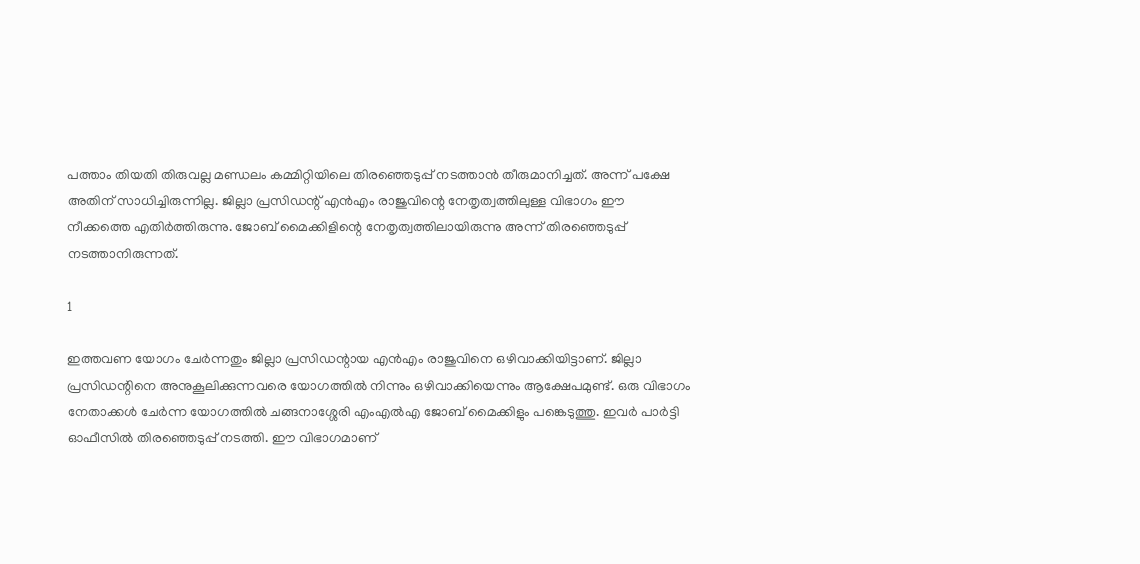പത്താം തിയതി തിരുവല്ല മണ്ഡലം കമ്മിറ്റിയിലെ തിരഞ്ഞെടുപ്പ് നടത്താന്‍ തീരുമാനിച്ചത്. അന്ന് പക്ഷേ അതിന് സാധിച്ചിരുന്നില്ല. ജില്ലാ പ്രസിഡന്റ് എന്‍എം രാജുവിന്റെ നേതൃത്വത്തിലുള്ള വിഭാഗം ഈ നീക്കത്തെ എതിര്‍ത്തിരുന്നു. ജോബ് മൈക്കിളിന്റെ നേതൃത്വത്തിലായിരുന്നു അന്ന് തിരഞ്ഞെടുപ്പ് നടത്താനിരുന്നത്.

1

ഇത്തവണ യോഗം ചേര്‍ന്നതും ജില്ലാ പ്രസിഡന്റായ എന്‍എം രാജുവിനെ ഒഴിവാക്കിയിട്ടാണ്. ജില്ലാ പ്രസിഡന്റിനെ അനുകൂലിക്കുന്നവരെ യോഗത്തില്‍ നിന്നും ഒഴിവാക്കിയെന്നും ആക്ഷേപമുണ്ട്. ഒരു വിഭാഗം നേതാക്കള്‍ ചേര്‍ന്ന യോഗത്തില്‍ ചങ്ങനാശ്ശേരി എംഎല്‍എ ജോബ് മൈക്കിളും പങ്കെടുത്തു. ഇവര്‍ പാര്‍ട്ടി ഓഫീസില്‍ തിരഞ്ഞെടുപ്പ് നടത്തി. ഈ വിഭാഗമാണ്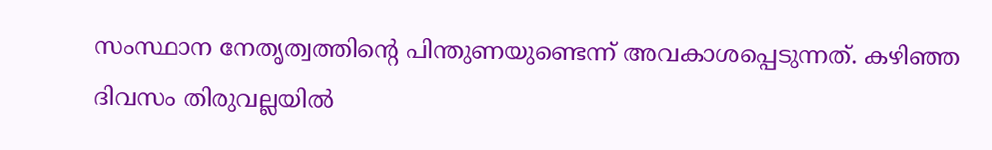സംസ്ഥാന നേതൃത്വത്തിന്റെ പിന്തുണയുണ്ടെന്ന് അവകാശപ്പെടുന്നത്. കഴിഞ്ഞ ദിവസം തിരുവല്ലയില്‍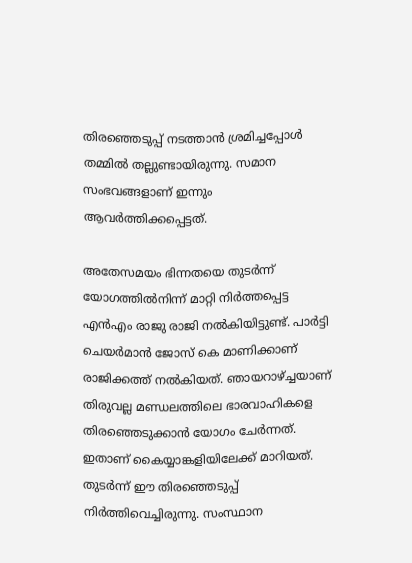തിരഞ്ഞെടുപ്പ് നടത്താന്‍ ശ്രമിച്ചപ്പോള്‍ തമ്മില്‍ തല്ലുണ്ടായിരുന്നു. സമാന സംഭവങ്ങളാണ് ഇന്നും ആവര്‍ത്തിക്കപ്പെട്ടത്.

അതേസമയം ഭിന്നതയെ തുടര്‍ന്ന് യോഗത്തില്‍നിന്ന് മാറ്റി നിര്‍ത്തപ്പെട്ട എന്‍എം രാജു രാജി നല്‍കിയിട്ടുണ്ട്. പാര്‍ട്ടി ചെയര്‍മാന്‍ ജോസ് കെ മാണിക്കാണ് രാജിക്കത്ത് നല്‍കിയത്. ഞായറാഴ്ച്ചയാണ് തിരുവല്ല മണ്ഡലത്തിലെ ഭാരവാഹികളെ തിരഞ്ഞെടുക്കാന്‍ യോഗം ചേര്‍ന്നത്. ഇതാണ് കൈയ്യാങ്കളിയിലേക്ക് മാറിയത്. തുടര്‍ന്ന് ഈ തിരഞ്ഞെടുപ്പ് നിര്‍ത്തിവെച്ചിരുന്നു. സംസ്ഥാന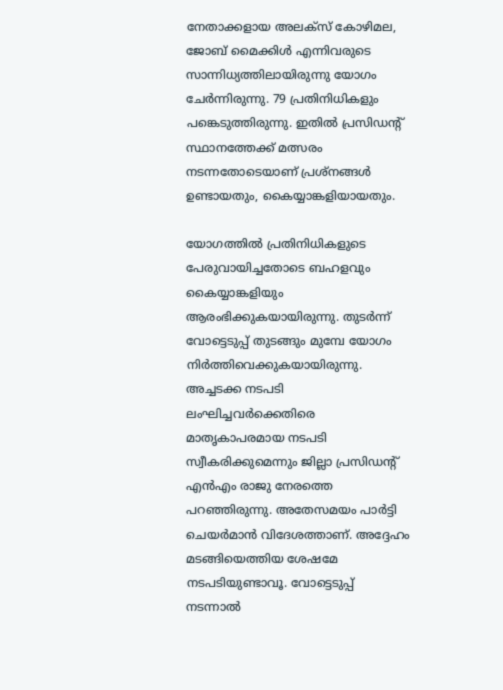നേതാക്കളായ അലക്‌സ് കോഴിമല, ജോബ് മൈക്കിള്‍ എന്നിവരുടെ സാന്നിധ്യത്തിലായിരുന്നു യോഗം ചേര്‍ന്നിരുന്നു. 79 പ്രതിനിധികളും പങ്കെടുത്തിരുന്നു. ഇതില്‍ പ്രസിഡന്റ് സ്ഥാനത്തേക്ക് മത്സരം നടന്നതോടെയാണ് പ്രശ്‌നങ്ങള്‍ ഉണ്ടായതും, കൈയ്യാങ്കളിയായതും.

യോഗത്തില്‍ പ്രതിനിധികളുടെ പേരുവായിച്ചതോടെ ബഹളവും കൈയ്യാങ്കളിയും ആരംഭിക്കുകയായിരുന്നു. തുടര്‍ന്ന് വോട്ടെടുപ്പ് തുടങ്ങും മുമ്പേ യോഗം നിര്‍ത്തിവെക്കുകയായിരുന്നു. അച്ചടക്ക നടപടി ലംഘിച്ചവര്‍ക്കെതിരെ മാതൃകാപരമായ നടപടി സ്വീകരിക്കുമെന്നും ജില്ലാ പ്രസിഡന്റ് എന്‍എം രാജു നേരത്തെ പറഞ്ഞിരുന്നു. അതേസമയം പാര്‍ട്ടി ചെയര്‍മാന്‍ വിദേശത്താണ്. അദ്ദേഹം മടങ്ങിയെത്തിയ ശേഷമേ നടപടിയുണ്ടാവൂ. വോട്ടെടുപ്പ് നടന്നാല്‍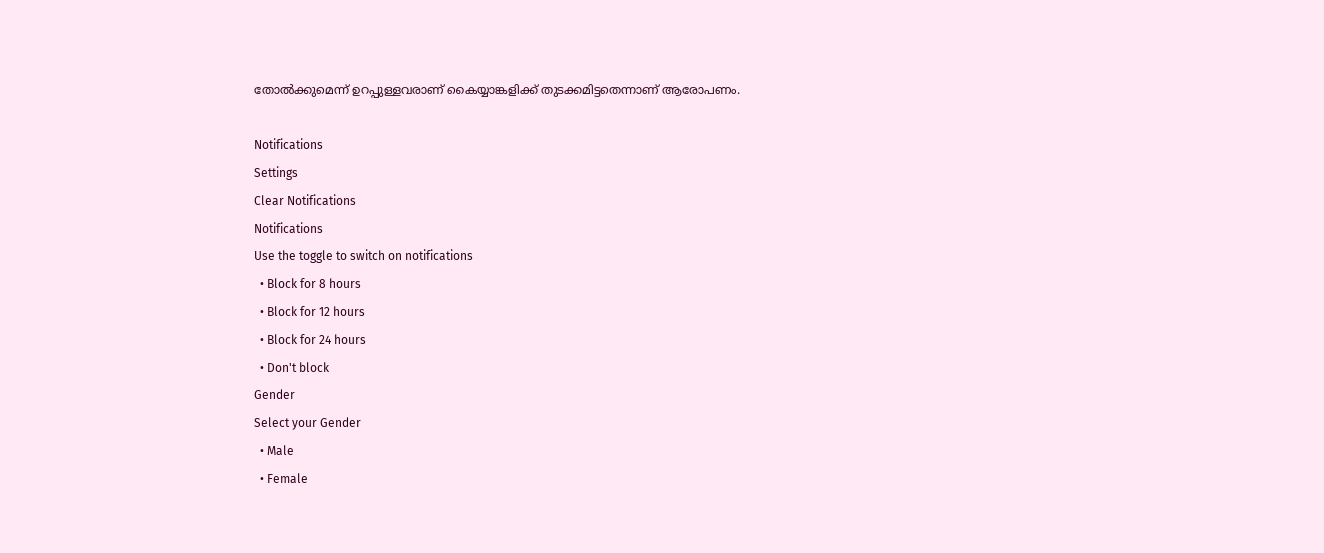തോല്‍ക്കുമെന്ന് ഉറപ്പുള്ളവരാണ് കൈയ്യാങ്കളിക്ക് തുടക്കമിട്ടതെന്നാണ് ആരോപണം.

Notifications
Settings
Clear Notifications
Notifications
Use the toggle to switch on notifications
  • Block for 8 hours
  • Block for 12 hours
  • Block for 24 hours
  • Don't block
Gender
Select your Gender
  • Male
  • Female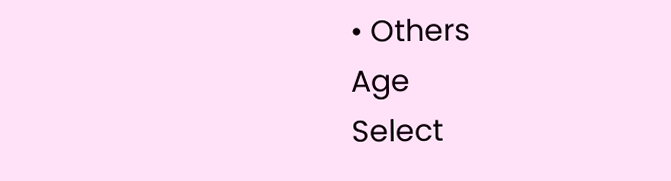• Others
Age
Select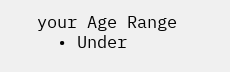your Age Range
  • Under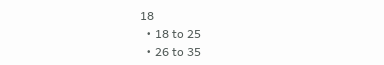18
  • 18 to 25
  • 26 to 35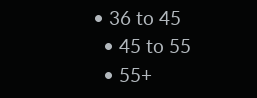• 36 to 45
  • 45 to 55
  • 55+